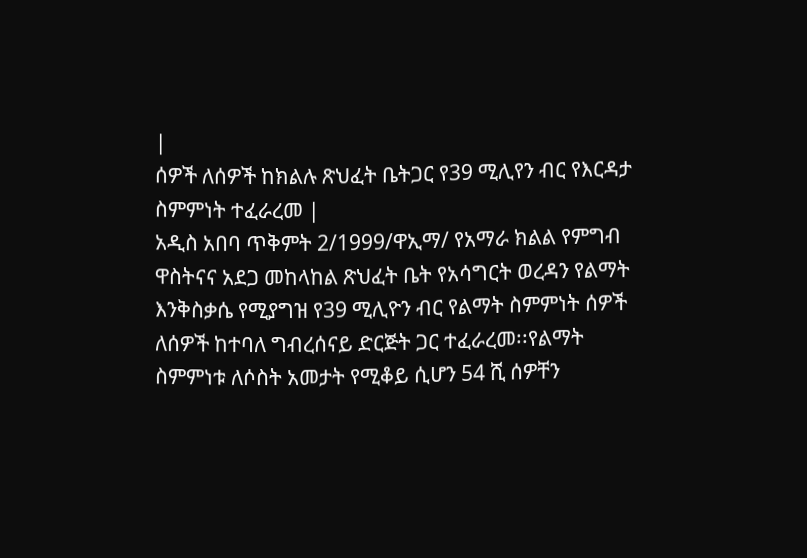|
ሰዎች ለሰዎች ከክልሉ ጽህፈት ቤትጋር የ39 ሚሊየን ብር የእርዳታ ስምምነት ተፈራረመ |
አዲስ አበባ ጥቅምት 2/1999/ዋኢማ/ የአማራ ክልል የምግብ ዋስትናና አደጋ መከላከል ጽህፈት ቤት የአሳግርት ወረዳን የልማት እንቅስቃሴ የሚያግዝ የ39 ሚሊዮን ብር የልማት ስምምነት ሰዎች ለሰዎች ከተባለ ግብረሰናይ ድርጅት ጋር ተፈራረመ፡፡የልማት ስምምነቱ ለሶስት አመታት የሚቆይ ሲሆን 54 ሺ ሰዎቸን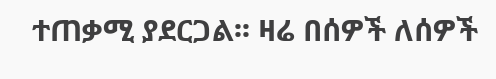ተጠቃሚ ያደርጋል፡፡ ዛሬ በሰዎች ለሰዎች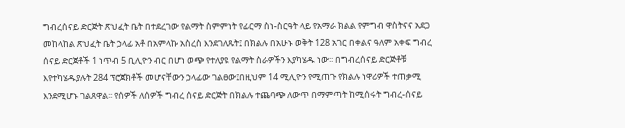ግብረሰናይ ድርጅት ጽህፈት ቤት በተደረገው የልማት ስምምነት የፊርማ ስነ-ስርዓት ላይ የአማራ ክልል የምግብ ዋስትናና አደጋ መከላከል ጽህፈት ቤት ኃላፊ አቶ በአምላኩ አስረስ እንደገለጹት፤ በክልሉ በአሁኑ ወቅት 128 አገር በቀልና ዓለም አቀፍ ግብረ ሰናይ ድርጀቶች 1 ነጥብ 5 ቢሊዮን ብር በሆነ ወጭ የተለያዩ የልማት ስራዎችን እያካሄዱ ነው፡፡ በግብረሰናይ ድርጅቶቹ እየተካሄዱያሉት 284 ፕሮጀክቶች መሆናቸውን ኃላፊው ገልፀው፤በዚህም 14 ሚሊዮን የሚጠጉ የክልሉ ነዋሪዎች ተጠቃሚ እንደሚሆኑ ገልጸዋል፡፡ የሰዎች ለሰዎች ግብረ ሰናይ ድርጅት በክልሉ ተጨባጭ ለውጥ በማምጣት ከሚሰሩት ግብረ-ሰናይ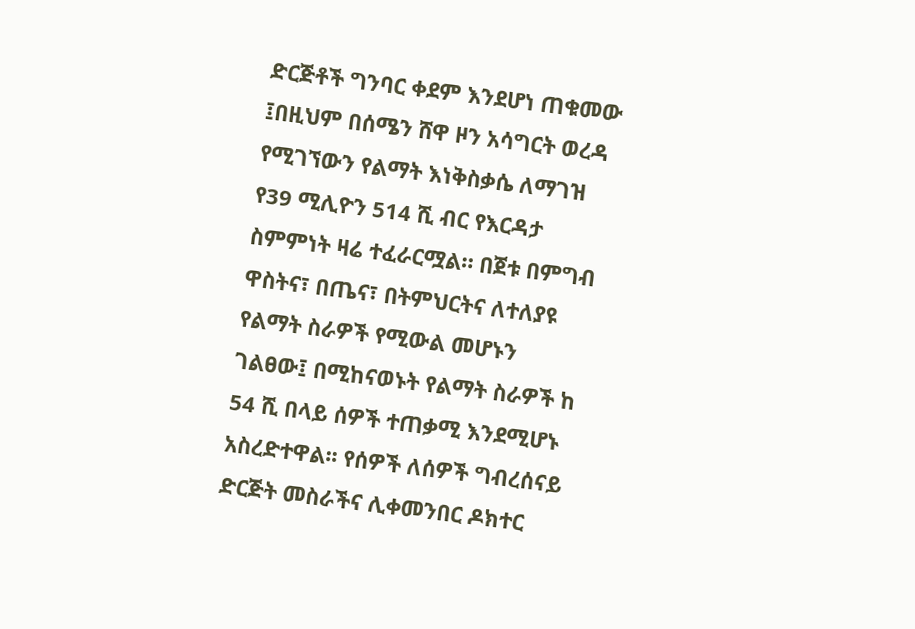ድርጅቶች ግንባር ቀደም እንደሆነ ጠቁመው ፤በዚህም በሰሜን ሸዋ ዞን አሳግርት ወረዳ የሚገኘውን የልማት እነቅስቃሴ ለማገዝ የ39 ሚሊዮን 514 ሺ ብር የእርዳታ ስምምነት ዛሬ ተፈራርሟል። በጀቱ በምግብ ዋስትና፣ በጤና፣ በትምህርትና ለተለያዩ የልማት ስራዎች የሚውል መሆኑን ገልፀው፤ በሚከናወኑት የልማት ስራዎች ከ 54 ሺ በላይ ሰዎች ተጠቃሚ እንደሚሆኑ አስረድተዋል፡፡ የሰዎች ለሰዎች ግብረሰናይ ድርጅት መስራችና ሊቀመንበር ዶክተር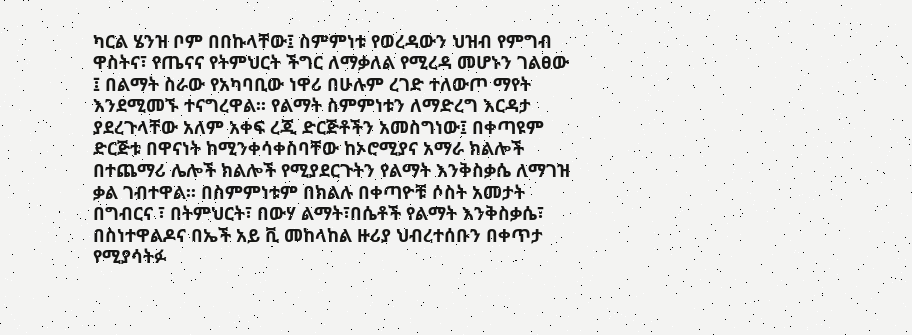ካርል ሄንዝ ቦም በበኩላቸው፤ ስምምነቱ የወረዳውን ህዝብ የምግብ ዋስትና፣ የጤናና የትምህርት ችግር ለማቃለል የሚረዳ መሆኑን ገልፀው ፤ በልማት ስራው የአካባቢው ነዋሪ በሁሉም ረገድ ተለውጦ ማየት እንደሚመኙ ተናግረዋል፡፡ የልማት ስምምነቱን ለማድረግ እርዳታ ያደረጉላቸው አለም አቀፍ ረጂ ድርጅቶችን አመስግነው፤ በቀጣዩም ድርጅቱ በዋናነት ከሚንቀሳቀስባቸው ከኦሮሚያና አማራ ክልሎች በተጨማሪ ሌሎች ክልሎች የሚያደርጉትን የልማት እንቅስቃሴ ለማገዝ ቃል ገብተዋል፡፡ በስምምነቱም በክልሉ በቀጣዮቹ ሶስት አመታት በግብርና ፣ በትምህርት፣ በውሃ ልማት፣በሴቶች የልማት እንቅስቃሴ፣ በስነተዋልዶና በኤች አይ ቪ መከላከል ዙሪያ ህብረተሰቡን በቀጥታ የሚያሳትፉ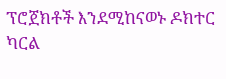ፕሮጀክቶች እንደሚከናወኑ ዶክተር ካርል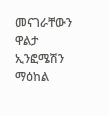መናገራቸውን ዋልታ ኢንፎሜሽን ማዕከል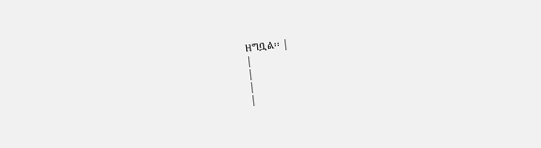ዘግቧል፡፡ |
|
|
|
|